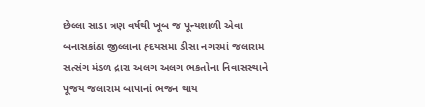છેલ્લા સાડા ત્રણ વર્ષથી ખૂબ જ પૂન્યશાળી એવા બનાસકાંઠા જીલ્લાના હ્દયસમા ડીસા નગરમાં જલારામ સત્સંગ મંડળ દ્રારા અલગ અલગ ભકતોના નિવાસસ્થાને પૂજય જલારામ બાપાનાં ભજન થાય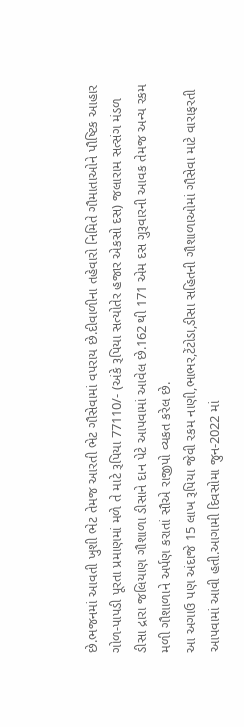છે.ભજનમાં આવતી ખુશી ભેટ તેમજ આરતી ભેટ ગૌસેવામાં વપરાય છે.દીવાળીના તહેવારો નિમિતે ગૌમાતાઓને પૌષ્ટિક આહાર ગોળ-પાપડી પૂરતા પ્રમાણમાં મળે તે માટે રૂપિયા 77110/- (અંકે રૂપિયા સત્યોતેર હજાર એકસો દસ) જલારામ સત્સંગ મંડળ ડીસા દ્રારા જલિયાણ ગૌશાળા ડીસાને દાન પેટે આપવામાં આવેલ છે.162 થી 171 એમ દસ ગુરૂવારની આવક તેમજ અન્ય રકમ મળી ગૌશાળાને અર્પણ કરાતાં સૌએ રાજીપો વ્યકત કરેલ છે.
આ અગાઉ પણ અંદાજે 15 લાખ રૂપિયા જેવી રકમ નાણી,ભાભર,ટેંટોડા,ડીસા સહિતની ગૌશાળાઓમાં ગૌસેવા માટે વારાફરતી આપવામાં આવી હતી.આગામી દિવસોમા જુન-2022 માં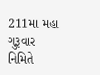211મા મહા ગુરૂવાર નિમિતે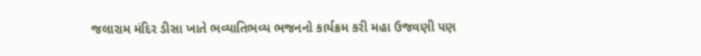જલારામ મંદિર ડીસા ખાતે ભવ્યાતિભવ્ય ભજનનો કાર્યક્રમ કરી મહા ઉજવણી પણ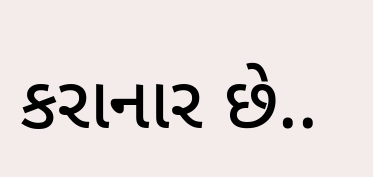કરાનાર છે..